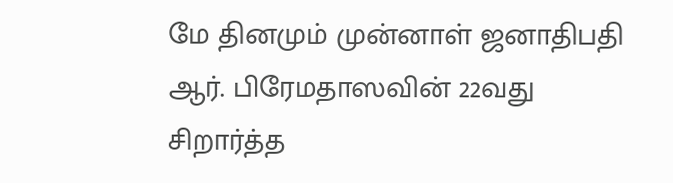மே தினமும் முன்னாள் ஜனாதிபதி ஆர். பிரேமதாஸவின் 22வது சிறார்த்த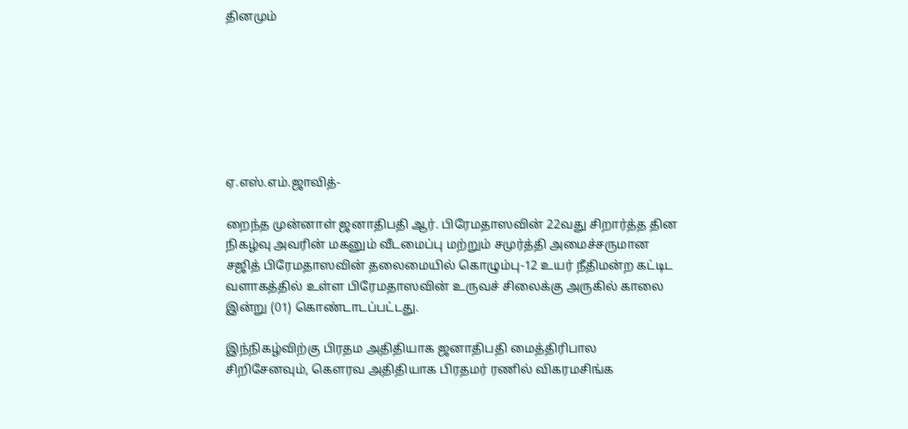தினமும்







ஏ.எஸ்.எம்.ஜாவித்-

றைந்த முன்னாள் ஜனாதிபதி ஆர். பிரேமதாஸவின் 22வது சிறார்த்த தின நிகழ்வு அவரின் மகனும் வீடமைப்பு மற்றும் சமுர்த்தி அமைச்சருமான சஜித் பிரேமதாஸவின் தலைமையில் கொழும்பு-12 உயர் நீதிமன்ற கட்டிட வளாகத்தில் உள்ள பிரேமதாஸவின் உருவச் சிலைக்கு அருகில் காலை இன்று (01) கொண்டாடப்பட்டது.

இந்நிகழ்விற்கு பிரதம அதிதியாக ஜனாதிபதி மைத்திரிபால சிறிசேனவும், கௌரவ அதிதியாக பிரதமர் ரணில் விகரமசிங்க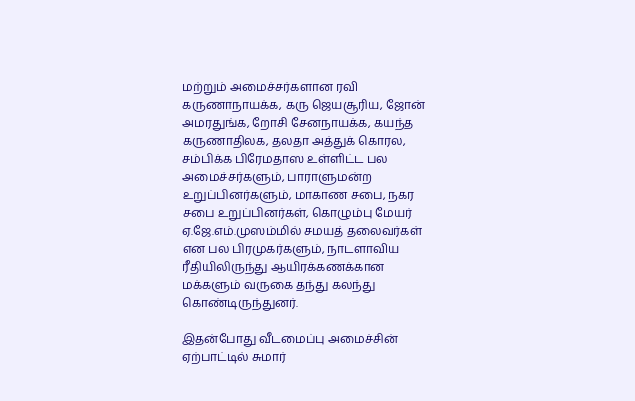மற்றும் அமைச்சர்களான ரவி கருணாநாயக்க, கரு ஜெயசூரிய, ஜோன் அமரதுங்க, றோசி சேனநாயக்க, கயந்த கருணாதிலக, தலதா அத்துக் கொரல, சம்பிக்க பிரேமதாஸ உள்ளிட்ட பல அமைச்சர்களும், பாராளுமன்ற உறுப்பினர்களும், மாகாண சபை, நகர சபை உறுப்பினர்கள், கொழும்பு மேயர் ஏ.ஜே.எம்.முஸம்மில் சமயத் தலைவர்கள் என பல பிரமுகர்களும், நாடளாவிய ரீதியிலிருந்து ஆயிரக்கணக்கான மக்களும் வருகை தந்து கலந்து கொண்டிருந்துனர்.

இதன்போது வீடமைப்பு அமைச்சின் ஏற்பாட்டில் சுமார்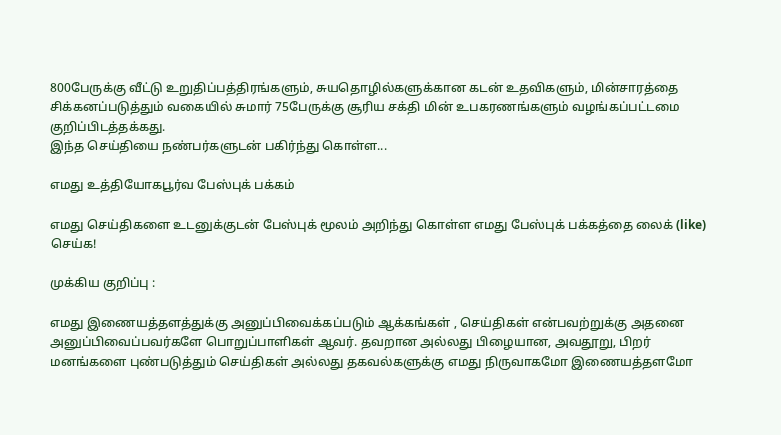800பேருக்கு வீட்டு உறுதிப்பத்திரங்களும், சுயதொழில்களுக்கான கடன் உதவிகளும், மின்சாரத்தை சிக்கனப்படுத்தும் வகையில் சுமார் 75பேருக்கு சூரிய சக்தி மின் உபகரணங்களும் வழங்கப்பட்டமை குறிப்பிடத்தக்கது.
இந்த செய்தியை நண்பர்களுடன் பகிர்ந்து கொள்ள...

எமது உத்தியோகபூர்வ பேஸ்புக் பக்கம்

எமது செய்திகளை உடனுக்குடன் பேஸ்புக் மூலம் அறிந்து கொள்ள எமது பேஸ்புக் பக்கத்தை லைக் (like) செய்க!

முக்கிய குறிப்பு :

எமது இணையத்தளத்துக்கு அனுப்பிவைக்கப்படும் ஆக்கங்கள் , செய்திகள் என்பவற்றுக்கு அதனை அனுப்பிவைப்பவர்களே பொறுப்பாளிகள் ஆவர். தவறான அல்லது பிழையான, அவதூறு, பிறர் மனங்களை புண்படுத்தும் செய்திகள் அல்லது தகவல்களுக்கு எமது நிருவாகமோ இணையத்தளமோ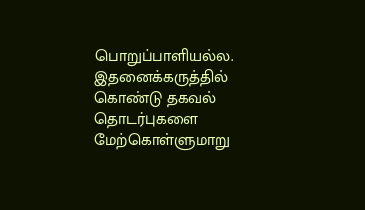பொறுப்பாளியல்ல. இதனைக்கருத்தில் கொண்டு தகவல் தொடர்புகளை மேற்கொள்ளுமாறு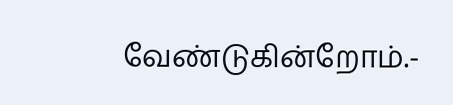வேண்டுகின்றோம்.-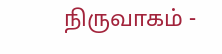நிருவாகம் -